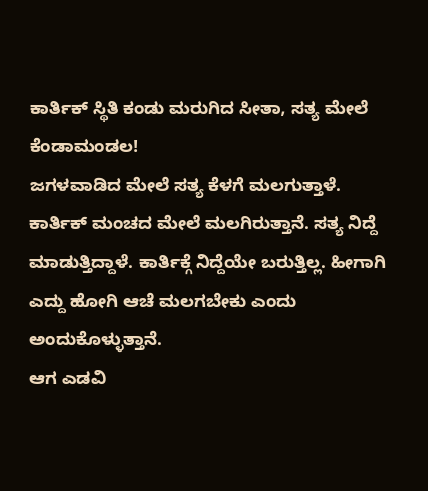ಕಾರ್ತಿಕ್ ಸ್ಥಿತಿ ಕಂಡು ಮರುಗಿದ ಸೀತಾ, ಸತ್ಯ ಮೇಲೆ ಕೆಂಡಾಮಂಡಲ!
ಜಗಳವಾಡಿದ ಮೇಲೆ ಸತ್ಯ ಕೆಳಗೆ ಮಲಗುತ್ತಾಳೆ. ಕಾರ್ತಿಕ್ ಮಂಚದ ಮೇಲೆ ಮಲಗಿರುತ್ತಾನೆ. ಸತ್ಯ ನಿದ್ದೆ ಮಾಡುತ್ತಿದ್ದಾಳೆ. ಕಾರ್ತಿಕ್ಗೆ ನಿದ್ದೆಯೇ ಬರುತ್ತಿಲ್ಲ. ಹೀಗಾಗಿ ಎದ್ದು ಹೋಗಿ ಆಚೆ ಮಲಗಬೇಕು ಎಂದು ಅಂದುಕೊಳ್ಳುತ್ತಾನೆ.
ಆಗ ಎಡವಿ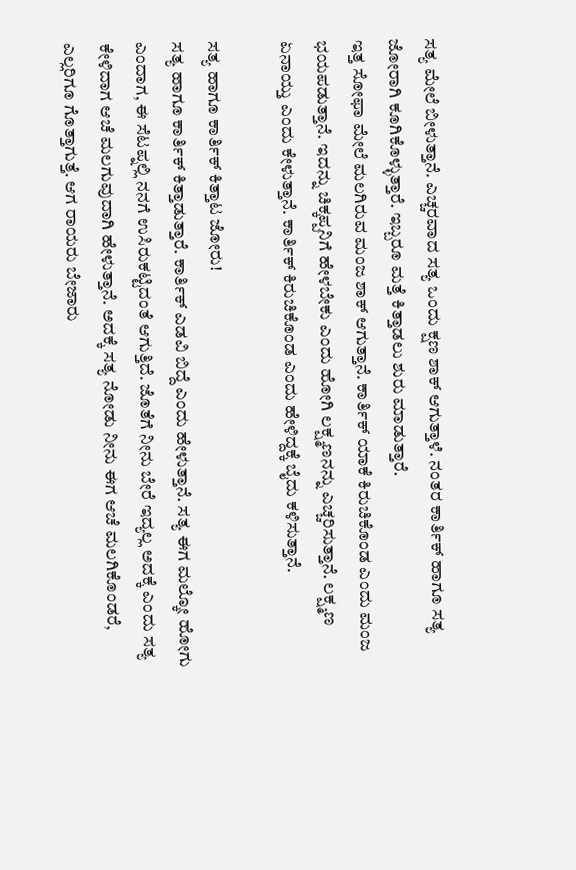ಸತ್ಯ ಮೇಲೆ ಬೀಳುತ್ತಾನೆ. ಎಚ್ಚರವಾದ ಸತ್ಯ ಒಂದು ಕ್ಷಣ ಶಾಕ್ ಆಗುತ್ತಾಳೆ. ನಂತರ ಕಾರ್ತಿಕ್ ಹಾಗೂ ಸತ್ಯ ಜೋರಾಗಿ ಕೂಗಿಕೊಳ್ಳುತ್ತಾರೆ. ಇಬ್ಬರೂ ಮತ್ತೆ ಕಿತ್ತಾಡಲು ಶುರು ಮಾಡುತ್ತಾರೆ.
ಇತ್ತ ಸೋಫಾ ಮೇಲೆ ಮಲಗಿರುವ ಮಂಜ ಶಾಕ್ ಆಗುತ್ತಾನೆ. ಕಾರ್ತಿಕ್ ಯಾಕೆ ಕಿರುಚಿಕೊಂಡ ಎಂದು ಮಂಜ ಭಯಪಡುತ್ತಾನೆ. ಇದನ್ನು ಚಿಕ್ಕಪ್ಪನಿಗೆ ಹೇಳಬೇಕು ಎಂದು ಹೋಗಿ ಲಕ್ಷ್ಮಣನನ್ನು ಎಚ್ಚರಿಸುತ್ತಾನೆ. ಲಕ್ಷ್ಮಣ ಏನಾಯ್ತು ಎಂದು ಕೇಳುತ್ತಾನೆ. ಕಾರ್ತಿಕ್ ಕಿರುಚಿಕೊಂಡ ಎಂದು ಹೇಳಿದ್ದಕ್ಕೆ ಬೈದು ಕಳಿಸುತ್ತಾನೆ.

ಸತ್ಯ ಹಾಗೂ ಕಾರ್ತಿಕ್ ಕಿತ್ತಾಟ ಜೋರು!
ಸತ್ಯ ಹಾಗೂ ಕಾರ್ತಿಕ್ ಕಿತ್ತಾಡುತ್ತಾರೆ. ಕಾರ್ತಿಕ್ ಎಡವಿ ಬಿದ್ದೆ ಎಂದು ಹೇಳುತ್ತಾನೆ. ಸತ್ಯ ಈಗ ಮಲ್ಕೋ ಹೋಗು ಎಂದಾಗ, ಈ ಸೆಟಪ್ನಲ್ಲಿ ನನಗೆ ಉಸಿರುಕಟ್ಟಿದಂತೆ ಆಗುತ್ತಿದೆ. ಜೊತೆಗೆ ನೀನು ಬೇರೆ ಇದ್ಯಲ್ಲ ಅದಕ್ಕೆ ಎಂದು ಸತ್ಯ ಕೇಳಿದಾಗ ಆಚೆ ಮಲಗುವುದಾಗಿ ಹೇಳುತ್ತಾನೆ. ಅದಕ್ಕೆ ಸತ್ಯ ನೋಡು ನೀನು ಈಗ ಆಚೆ ಮಲಗಿಕೊಂಡರೆ, ಎಲ್ಲರಿಗೂ ಗೊತ್ತಾಗುತ್ತೆ. ಆಗ ರಾಯರು ಬೇಜಾರು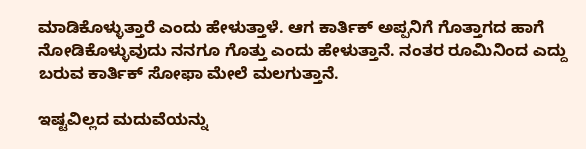ಮಾಡಿಕೊಳ್ಳುತ್ತಾರೆ ಎಂದು ಹೇಳುತ್ತಾಳೆ. ಆಗ ಕಾರ್ತಿಕ್ ಅಪ್ಪನಿಗೆ ಗೊತ್ತಾಗದ ಹಾಗೆ ನೋಡಿಕೊಳ್ಳುವುದು ನನಗೂ ಗೊತ್ತು ಎಂದು ಹೇಳುತ್ತಾನೆ. ನಂತರ ರೂಮಿನಿಂದ ಎದ್ದು ಬರುವ ಕಾರ್ತಿಕ್ ಸೋಫಾ ಮೇಲೆ ಮಲಗುತ್ತಾನೆ.

ಇಷ್ಟವಿಲ್ಲದ ಮದುವೆಯನ್ನು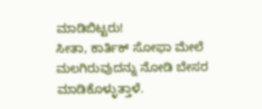ಮಾಡಿಬಿಟ್ಟರು!
ಸೀತಾ, ಕಾರ್ತಿಕ್ ಸೋಫಾ ಮೇಲೆ ಮಲಗಿರುವುದನ್ನು ನೋಡಿ ಬೇಸರ ಮಾಡಿಕೊಳ್ಳುತ್ತಾಳೆ.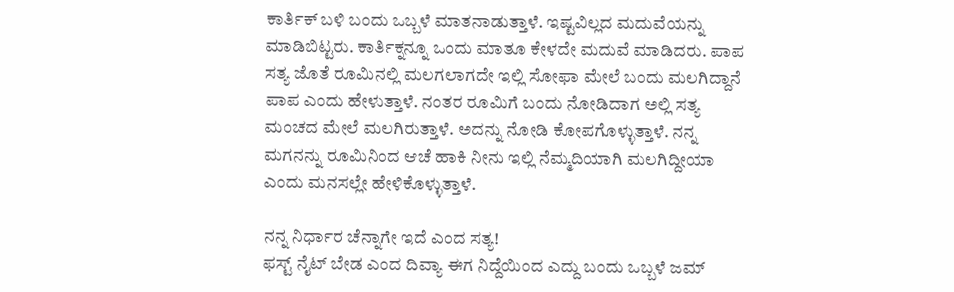ಕಾರ್ತಿಕ್ ಬಳಿ ಬಂದು ಒಬ್ಬಳೆ ಮಾತನಾಡುತ್ತಾಳೆ. ಇಷ್ಟವಿಲ್ಲದ ಮದುವೆಯನ್ನು ಮಾಡಿಬಿಟ್ಟರು. ಕಾರ್ತಿಕ್ನನ್ನೂ ಒಂದು ಮಾತೂ ಕೇಳದೇ ಮದುವೆ ಮಾಡಿದರು. ಪಾಪ ಸತ್ಯ ಜೊತೆ ರೂಮಿನಲ್ಲಿ ಮಲಗಲಾಗದೇ ಇಲ್ಲಿ ಸೋಫಾ ಮೇಲೆ ಬಂದು ಮಲಗಿದ್ದಾನೆ ಪಾಪ ಎಂದು ಹೇಳುತ್ತಾಳೆ. ನಂತರ ರೂಮಿಗೆ ಬಂದು ನೋಡಿದಾಗ ಅಲ್ಲಿ ಸತ್ಯ ಮಂಚದ ಮೇಲೆ ಮಲಗಿರುತ್ತಾಳೆ. ಅದನ್ನು ನೋಡಿ ಕೋಪಗೊಳ್ಳುತ್ತಾಳೆ. ನನ್ನ ಮಗನನ್ನು ರೂಮಿನಿಂದ ಆಚೆ ಹಾಕಿ ನೀನು ಇಲ್ಲಿ ನೆಮ್ಮದಿಯಾಗಿ ಮಲಗಿದ್ದೀಯಾ ಎಂದು ಮನಸಲ್ಲೇ ಹೇಳಿಕೊಳ್ಳುತ್ತಾಳೆ.

ನನ್ನ ನಿರ್ಧಾರ ಚೆನ್ನಾಗೇ ಇದೆ ಎಂದ ಸತ್ಯ!
ಫಸ್ಟ್ ನೈಟ್ ಬೇಡ ಎಂದ ದಿವ್ಯಾ ಈಗ ನಿದ್ದೆಯಿಂದ ಎದ್ದು ಬಂದು ಒಬ್ಬಳೆ ಜಮ್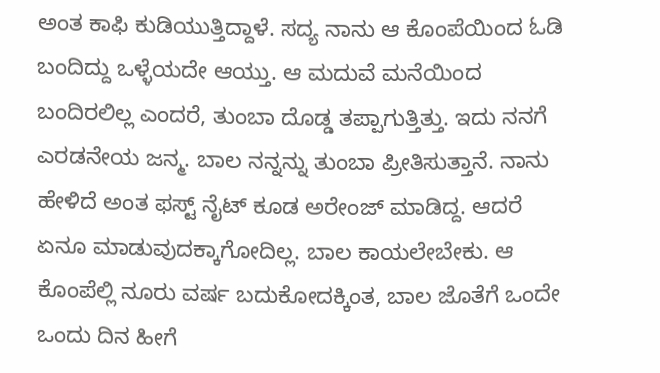ಅಂತ ಕಾಫಿ ಕುಡಿಯುತ್ತಿದ್ದಾಳೆ. ಸದ್ಯ ನಾನು ಆ ಕೊಂಪೆಯಿಂದ ಓಡಿ ಬಂದಿದ್ದು ಒಳ್ಳೆಯದೇ ಆಯ್ತು. ಆ ಮದುವೆ ಮನೆಯಿಂದ ಬಂದಿರಲಿಲ್ಲ ಎಂದರೆ, ತುಂಬಾ ದೊಡ್ಡ ತಪ್ಪಾಗುತ್ತಿತ್ತು. ಇದು ನನಗೆ ಎರಡನೇಯ ಜನ್ಮ. ಬಾಲ ನನ್ನನ್ನು ತುಂಬಾ ಪ್ರೀತಿಸುತ್ತಾನೆ. ನಾನು ಹೇಳಿದೆ ಅಂತ ಫಸ್ಟ್ ನೈಟ್ ಕೂಡ ಅರೇಂಜ್ ಮಾಡಿದ್ದ. ಆದರೆ ಏನೂ ಮಾಡುವುದಕ್ಕಾಗೋದಿಲ್ಲ. ಬಾಲ ಕಾಯಲೇಬೇಕು. ಆ ಕೊಂಪೆಲ್ಲಿ ನೂರು ವರ್ಷ ಬದುಕೋದಕ್ಕಿಂತ, ಬಾಲ ಜೊತೆಗೆ ಒಂದೇ ಒಂದು ದಿನ ಹೀಗೆ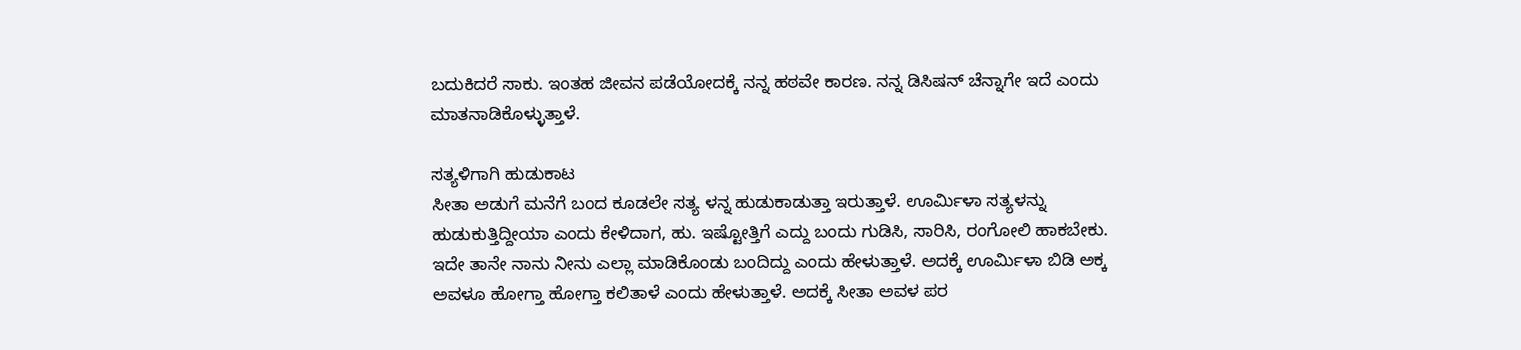ಬದುಕಿದರೆ ಸಾಕು. ಇಂತಹ ಜೀವನ ಪಡೆಯೋದಕ್ಕೆ ನನ್ನ ಹಠವೇ ಕಾರಣ. ನನ್ನ ಡಿಸಿಷನ್ ಚೆನ್ನಾಗೇ ಇದೆ ಎಂದು ಮಾತನಾಡಿಕೊಳ್ಳುತ್ತಾಳೆ.

ಸತ್ಯಳಿಗಾಗಿ ಹುಡುಕಾಟ
ಸೀತಾ ಅಡುಗೆ ಮನೆಗೆ ಬಂದ ಕೂಡಲೇ ಸತ್ಯ ಳನ್ನ ಹುಡುಕಾಡುತ್ತಾ ಇರುತ್ತಾಳೆ. ಊರ್ಮಿಳಾ ಸತ್ಯಳನ್ನು ಹುಡುಕುತ್ತಿದ್ದೀಯಾ ಎಂದು ಕೇಳಿದಾಗ, ಹು. ಇಷ್ಟೋತ್ತಿಗೆ ಎದ್ದು ಬಂದು ಗುಡಿಸಿ, ಸಾರಿಸಿ, ರಂಗೋಲಿ ಹಾಕಬೇಕು. ಇದೇ ತಾನೇ ನಾನು ನೀನು ಎಲ್ಲಾ ಮಾಡಿಕೊಂಡು ಬಂದಿದ್ದು ಎಂದು ಹೇಳುತ್ತಾಳೆ. ಅದಕ್ಕೆ ಊರ್ಮಿಳಾ ಬಿಡಿ ಅಕ್ಕ ಅವಳೂ ಹೋಗ್ತಾ ಹೋಗ್ತಾ ಕಲಿತಾಳೆ ಎಂದು ಹೇಳುತ್ತಾಳೆ. ಅದಕ್ಕೆ ಸೀತಾ ಅವಳ ಪರ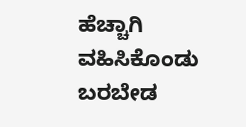ಹೆಚ್ಚಾಗಿ ವಹಿಸಿಕೊಂಡು ಬರಬೇಡ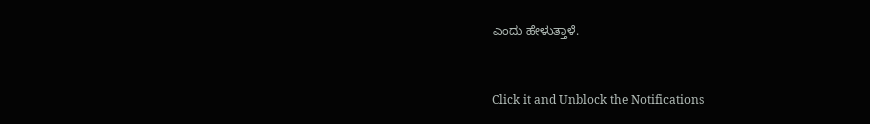ಎಂದು ಹೇಳುತ್ತಾಳೆ.


Click it and Unblock the Notifications